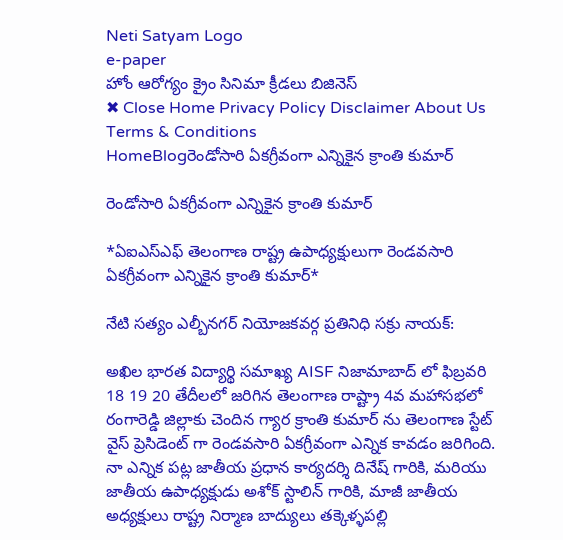Neti Satyam Logo
e-paper
హోం ఆరోగ్యం క్రైం సినిమా క్రీడలు బిజినెస్
✖ Close Home Privacy Policy Disclaimer About Us Terms & Conditions
HomeBlogరెండోసారి ఏకగ్రీవంగా ఎన్నికైన క్రాంతి కుమార్

రెండోసారి ఏకగ్రీవంగా ఎన్నికైన క్రాంతి కుమార్

*ఏఐఎస్ఎఫ్ తెలంగాణ రాష్ట్ర ఉపాధ్యక్షులుగా రెండవసారి ఏకగ్రీవంగా ఎన్నికైన క్రాంతి కుమార్*

నేటి సత్యం ఎల్బీనగర్ నియోజకవర్గ ప్రతినిధి సక్రు నాయక్:

అఖిల భారత విద్యార్థి సమాఖ్య AISF నిజామాబాద్ లో ఫిబ్రవరి 18 19 20 తేదీలలో జరిగిన తెలంగాణ రాష్ట్రా 4వ మహాసభలో రంగారెడ్డి జిల్లాకు చెందిన గ్యార క్రాంతి కుమార్ ను తెలంగాణ స్టేట్ వైస్ ప్రెసిడెంట్ గా రెండవసారి ఏకగ్రీవంగా ఎన్నిక కావడం జరిగింది. నా ఎన్నిక పట్ల జాతీయ ప్రధాన కార్యదర్శి దినేష్ గారికి, మరియు జాతీయ ఉపాధ్యక్షుడు అశోక్ స్టాలిన్ గారికి, మాజీ జాతీయ అధ్యక్షులు రాష్ట్ర నిర్మాణ బాద్యులు తక్కెళ్ళపల్లి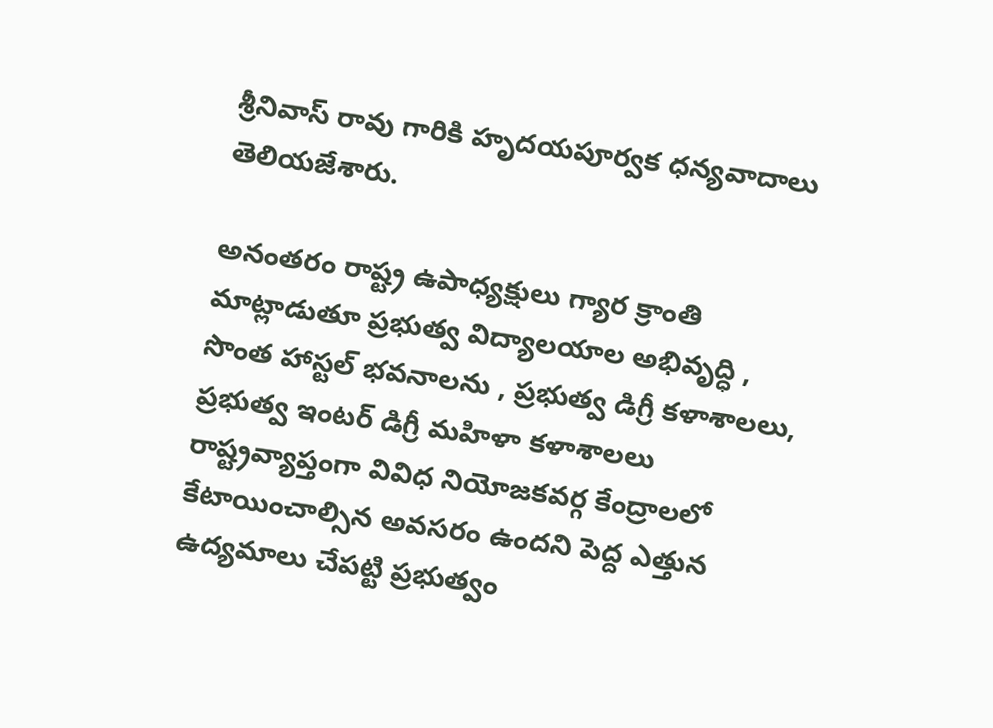శ్రీనివాస్ రావు గారికి హృదయపూర్వక ధన్యవాదాలు తెలియజేశారు.

అనంతరం రాష్ట్ర ఉపాధ్యక్షులు గ్యార క్రాంతి మాట్లాడుతూ ప్రభుత్వ విద్యాలయాల అభివృద్ధి , సొంత హాస్టల్ భవనాలను , ప్రభుత్వ డిగ్రీ కళాశాలలు, ప్రభుత్వ ఇంటర్ డిగ్రీ మహిళా కళాశాలలు రాష్ట్రవ్యాప్తంగా వివిధ నియోజకవర్గ కేంద్రాలలో కేటాయించాల్సిన అవసరం ఉందని పెద్ద ఎత్తున ఉద్యమాలు చేపట్టి ప్రభుత్వం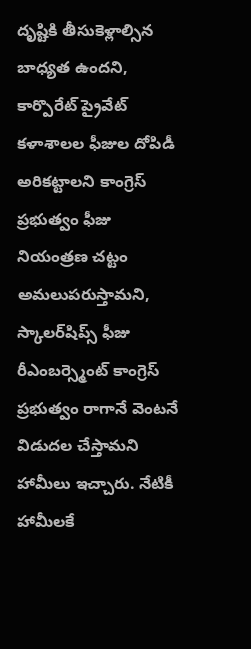దృష్టికి తీసుకెళ్లాల్సిన బాధ్యత ఉందని, కార్పొరేట్ ప్రైవేట్ కళాశాలల ఫీజుల దోపిడీ అరికట్టాలని కాంగ్రెస్ ప్రభుత్వం ఫీజు నియంత్రణ చట్టం అమలుపరుస్తామని, స్కాలర్‌షిప్స్ ఫీజు రీఎంబర్స్మెంట్ కాంగ్రెస్ ప్రభుత్వం రాగానే వెంటనే విడుదల చేస్తామని హామీలు ఇచ్చారు. నేటికీ హామీలకే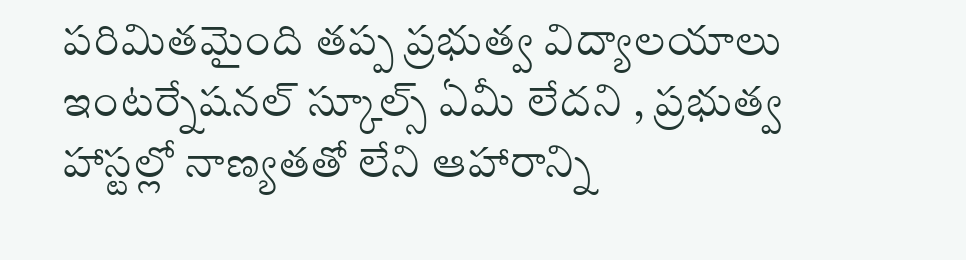పరిమితమైంది తప్ప ప్రభుత్వ విద్యాలయాలు ఇంటర్నేషనల్ స్కూల్స్ ఏమీ లేదని , ప్రభుత్వ హాస్టల్లో నాణ్యతతో లేని ఆహారాన్ని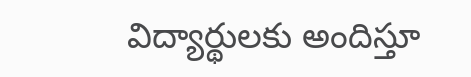విద్యార్థులకు అందిస్తూ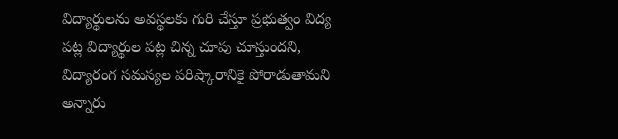విద్యార్థులను అవస్థలకు గురి చేస్తూ ప్రభుత్వం విద్య పట్ల విద్యార్థుల పట్ల చిన్న చూపు చూస్తుందని, విద్యారంగ సమస్యల పరిష్కారానికై పోరాడుతామని అన్నారు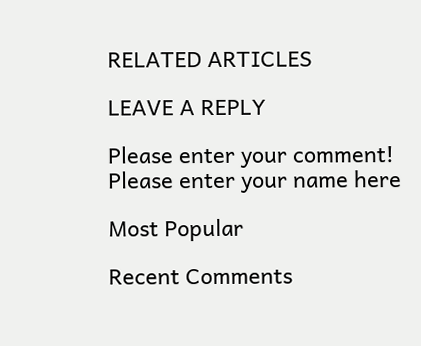RELATED ARTICLES

LEAVE A REPLY

Please enter your comment!
Please enter your name here

Most Popular

Recent Comments